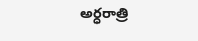అర్ధరాత్రి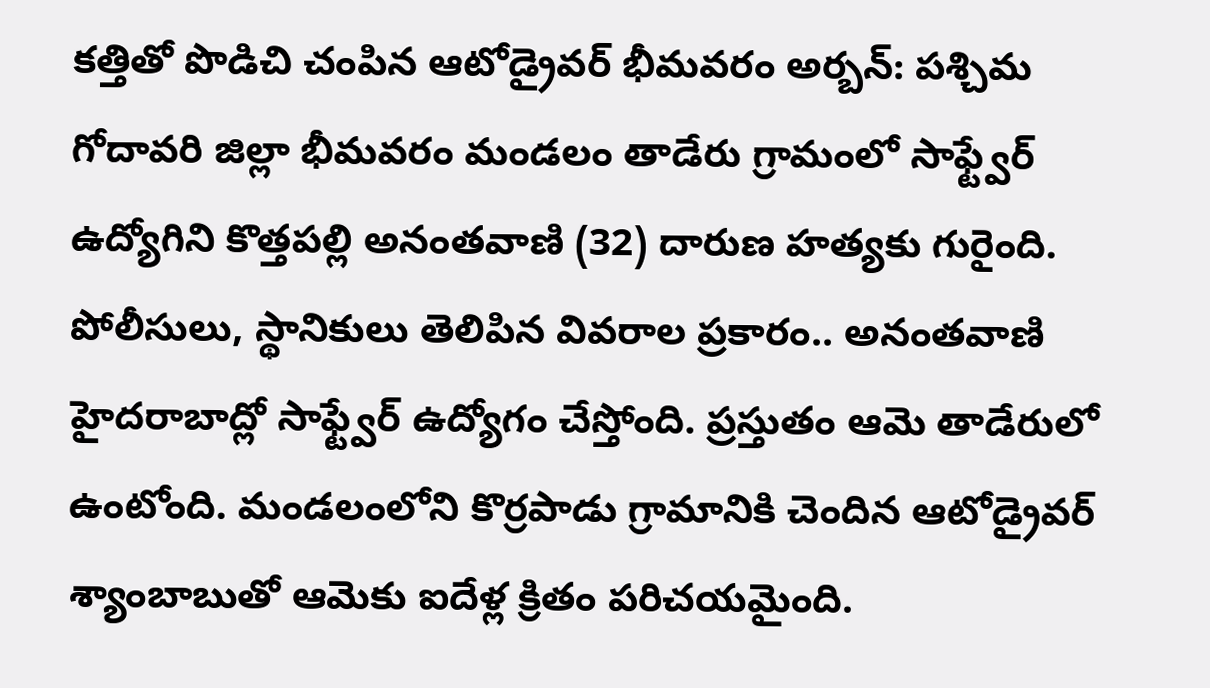కత్తితో పొడిచి చంపిన ఆటోడ్రైవర్ భీమవరం అర్బన్: పశ్చిమ గోదావరి జిల్లా భీమవరం మండలం తాడేరు గ్రామంలో సాఫ్ట్వేర్ ఉద్యోగిని కొత్తపల్లి అనంతవాణి (32) దారుణ హత్యకు గురైంది. పోలీసులు, స్థానికులు తెలిపిన వివరాల ప్రకారం.. అనంతవాణి హైదరాబాద్లో సాఫ్ట్వేర్ ఉద్యోగం చేస్తోంది. ప్రస్తుతం ఆమె తాడేరులో ఉంటోంది. మండలంలోని కొర్రపాడు గ్రామానికి చెందిన ఆటోడ్రైవర్ శ్యాంబాబుతో ఆమెకు ఐదేళ్ల క్రితం పరిచయమైంది.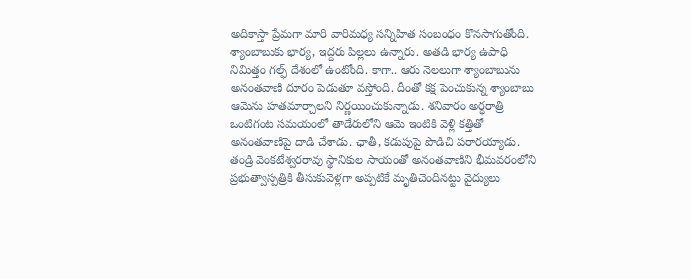అదికాస్తా ప్రేమగా మారి వారిమధ్య సన్నిహిత సంబంధం కొనసాగుతోంది. శ్యాంబాబుకు భార్య, ఇద్దరు పిల్లలు ఉన్నారు. అతడి భార్య ఉపాధి నిమిత్తం గల్ఫ్ దేశంలో ఉంటోంది. కాగా.. ఆరు నెలలుగా శ్యాంబాబును అనంతవాణి దూరం పెడుతూ వస్తోంది. దీంతో కక్ష పెంచుకున్న శ్యాంబాబు ఆమెను హతమార్చాలని నిర్ణయించుకున్నాడు. శనివారం అర్ధరాత్రి ఒంటిగంట సమయంలో తాడేరులోని ఆమె ఇంటికి వెళ్లి కత్తితో అనంతవాణిపై దాడి చేశాడు. ఛాతీ, కడుపుపై పొడిచి పరారయ్యాడు. తండ్రి వెంకటేశ్వరరావు స్థానికుల సాయంతో అనంతవాణిని భీమవరంలోని ప్రభుత్వాస్పత్రికి తీసుకువెళ్లగా అప్పటికే మృతిచెందినట్టు వైద్యులు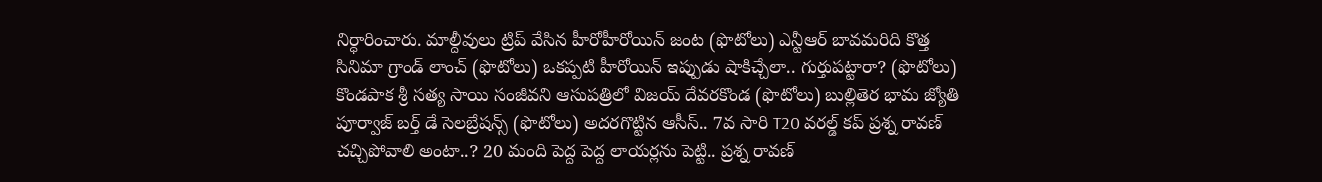నిర్ధారించారు. మాల్దీవులు ట్రిప్ వేసిన హీరోహీరోయిన్ జంట (ఫొటోలు) ఎన్టీఆర్ బావమరిది కొత్త సినిమా గ్రాండ్ లాంచ్ (ఫొటోలు) ఒకప్పటి హీరోయిన్ ఇప్పుడు షాకిచ్చేలా.. గుర్తుపట్టారా? (ఫొటోలు) కొండపాక శ్రీ సత్య సాయి సంజీవని ఆసుపత్రిలో విజయ్ దేవరకొండ (ఫొటోలు) బుల్లితెర భామ జ్యోతి పూర్వాజ్ బర్త్ డే సెలబ్రేషన్స్ (ఫొటోలు) అదరగొట్టిన ఆసీస్.. 7వ సారి T20 వరల్డ్ కప్ ప్రశ్న రావణ్ చచ్చిపోవాలి అంటా..? 20 మంది పెద్ద పెద్ద లాయర్లను పెట్టి.. ప్రశ్న రావణ్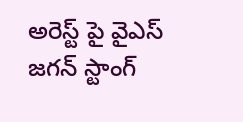అరెస్ట్ పై వైఎస్ జగన్ స్టాంగ్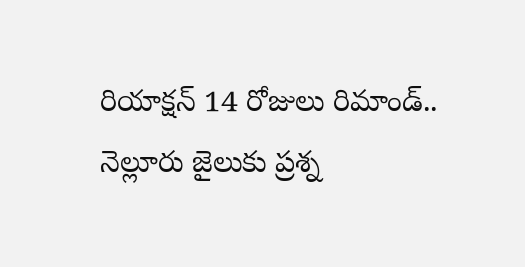రియాక్షన్ 14 రోజులు రిమాండ్.. నెల్లూరు జైలుకు ప్రశ్న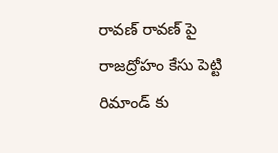రావణ్ రావణ్ పై రాజద్రోహం కేసు పెట్టి రిమాండ్ కు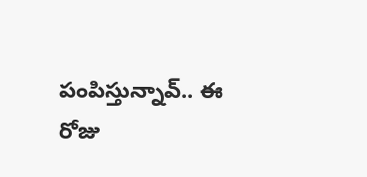పంపిస్తున్నావ్.. ఈ రోజు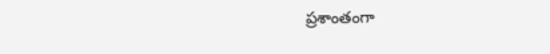ప్రశాంతంగా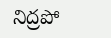నిద్రపో